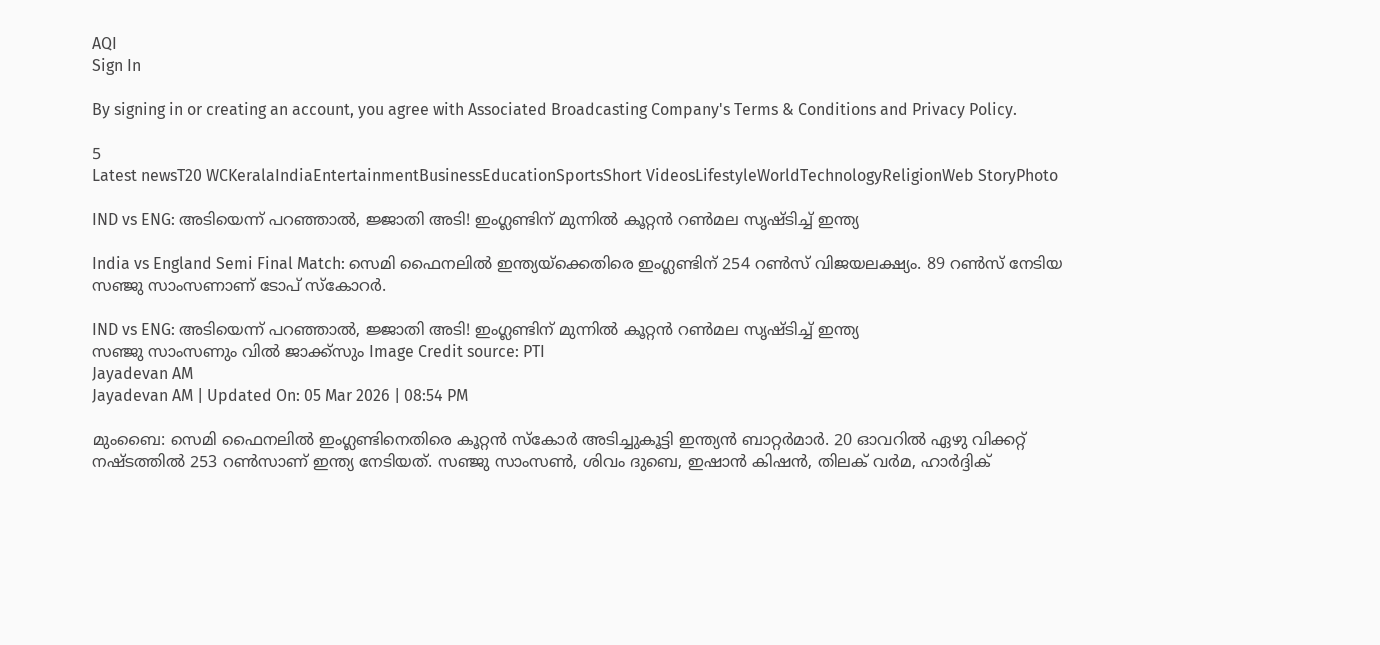AQI
Sign In

By signing in or creating an account, you agree with Associated Broadcasting Company's Terms & Conditions and Privacy Policy.

5
Latest newsT20 WCKeralaIndiaEntertainmentBusinessEducationSportsShort VideosLifestyleWorldTechnologyReligionWeb StoryPhoto

IND vs ENG: അടിയെന്ന് പറഞ്ഞാല്‍, ജ്ജാതി അടി! ഇംഗ്ലണ്ടിന് മുന്നില്‍ കൂറ്റന്‍ റണ്‍മല സൃഷ്ടിച്ച് ഇന്ത്യ

India vs England Semi Final Match: സെമി ഫൈനലില്‍ ഇന്ത്യയ്‌ക്കെതിരെ ഇംഗ്ലണ്ടിന് 254 റണ്‍സ് വിജയലക്ഷ്യം. 89 റണ്‍സ് നേടിയ സഞ്ജു സാംസണാണ് ടോപ് സ്‌കോറര്‍.

IND vs ENG: അടിയെന്ന് പറഞ്ഞാല്‍, ജ്ജാതി അടി! ഇംഗ്ലണ്ടിന് മുന്നില്‍ കൂറ്റന്‍ റണ്‍മല സൃഷ്ടിച്ച് ഇന്ത്യ
സഞ്ജു സാംസണും വില്‍ ജാക്ക്‌സും Image Credit source: PTI
Jayadevan AM
Jayadevan AM | Updated On: 05 Mar 2026 | 08:54 PM

മുംബൈ: സെമി ഫൈനലില്‍ ഇംഗ്ലണ്ടിനെതിരെ കൂറ്റന്‍ സ്‌കോര്‍ അടിച്ചുകൂട്ടി ഇന്ത്യന്‍ ബാറ്റര്‍മാര്‍. 20 ഓവറില്‍ ഏഴു വിക്കറ്റ് നഷ്ടത്തില്‍ 253 റണ്‍സാണ് ഇന്ത്യ നേടിയത്. സഞ്ജു സാംസണ്‍, ശിവം ദുബെ, ഇഷാന്‍ കിഷന്‍, തിലക് വര്‍മ, ഹാര്‍ദ്ദിക്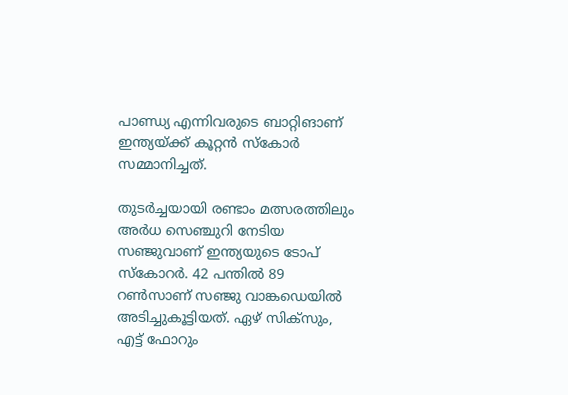പാണ്ഡ്യ എന്നിവരുടെ ബാറ്റിങാണ് ഇന്ത്യയ്ക്ക് കൂറ്റന്‍ സ്‌കോര്‍ സമ്മാനിച്ചത്.

തുടര്‍ച്ചയായി രണ്ടാം മത്സരത്തിലും അര്‍ധ സെഞ്ചുറി നേടിയ സഞ്ജുവാണ് ഇന്ത്യയുടെ ടോപ് സ്‌കോറര്‍. 42 പന്തില്‍ 89 റണ്‍സാണ് സഞ്ജു വാങ്കഡെയില്‍ അടിച്ചുകൂട്ടിയത്. ഏഴ് സിക്‌സും, എട്ട് ഫോറും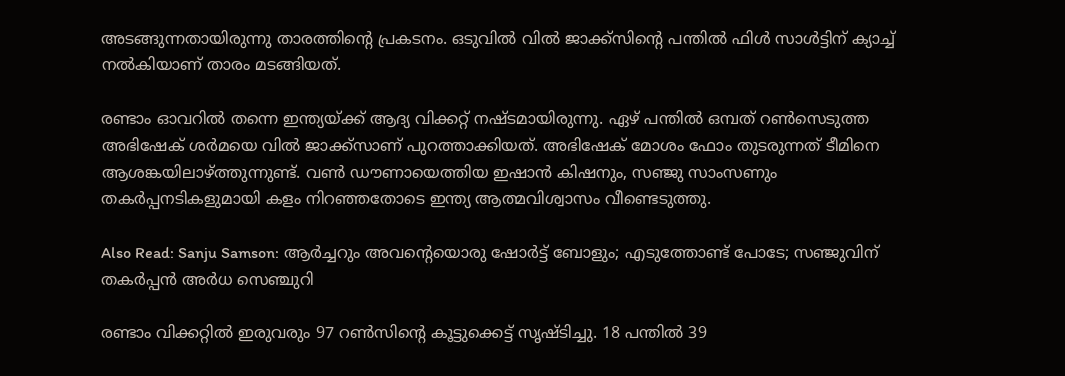അടങ്ങുന്നതായിരുന്നു താരത്തിന്റെ പ്രകടനം. ഒടുവില്‍ വില്‍ ജാക്ക്‌സിന്റെ പന്തില്‍ ഫിള്‍ സാള്‍ട്ടിന് ക്യാച്ച് നല്‍കിയാണ് താരം മടങ്ങിയത്.

രണ്ടാം ഓവറില്‍ തന്നെ ഇന്ത്യയ്ക്ക് ആദ്യ വിക്കറ്റ് നഷ്ടമായിരുന്നു. ഏഴ് പന്തില്‍ ഒമ്പത് റണ്‍സെടുത്ത അഭിഷേക് ശര്‍മയെ വില്‍ ജാക്ക്‌സാണ് പുറത്താക്കിയത്. അഭിഷേക് മോശം ഫോം തുടരുന്നത് ടീമിനെ ആശങ്കയിലാഴ്ത്തുന്നുണ്ട്. വണ്‍ ഡൗണായെത്തിയ ഇഷാന്‍ കിഷനും, സഞ്ജു സാംസണും തകര്‍പ്പനടികളുമായി കളം നിറഞ്ഞതോടെ ഇന്ത്യ ആത്മവിശ്വാസം വീണ്ടെടുത്തു.

Also Read: Sanju Samson: ആര്‍ച്ചറും അവന്റെയൊരു ഷോര്‍ട്ട് ബോളും; എടുത്തോണ്ട് പോടേ; സഞ്ജുവിന് തകര്‍പ്പന്‍ അര്‍ധ സെഞ്ചുറി

രണ്ടാം വിക്കറ്റില്‍ ഇരുവരും 97 റണ്‍സിന്റെ കൂട്ടുക്കെട്ട് സൃഷ്ടിച്ചു. 18 പന്തില്‍ 39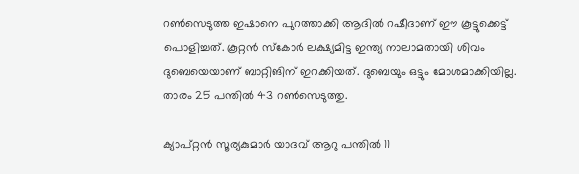റണ്‍സെടുത്ത ഇഷാനെ പുറത്താക്കി ആദില്‍ റഷീദാണ് ഈ കൂട്ടുക്കെട്ട് പൊളിച്ചത്. കൂറ്റന്‍ സ്‌കോര്‍ ലക്ഷ്യമിട്ട ഇന്ത്യ നാലാമതായി ശിവം ദുബെയെയാണ് ബാറ്റിങിന് ഇറക്കിയത്. ദുബെയും ഒട്ടും മോശമാക്കിയില്ല. താരം 25 പന്തില്‍ 43 റണ്‍സെടുത്തു.

ക്യാപ്റ്റന്‍ സൂര്യകുമാര്‍ യാദവ് ആറു പന്തില്‍ 11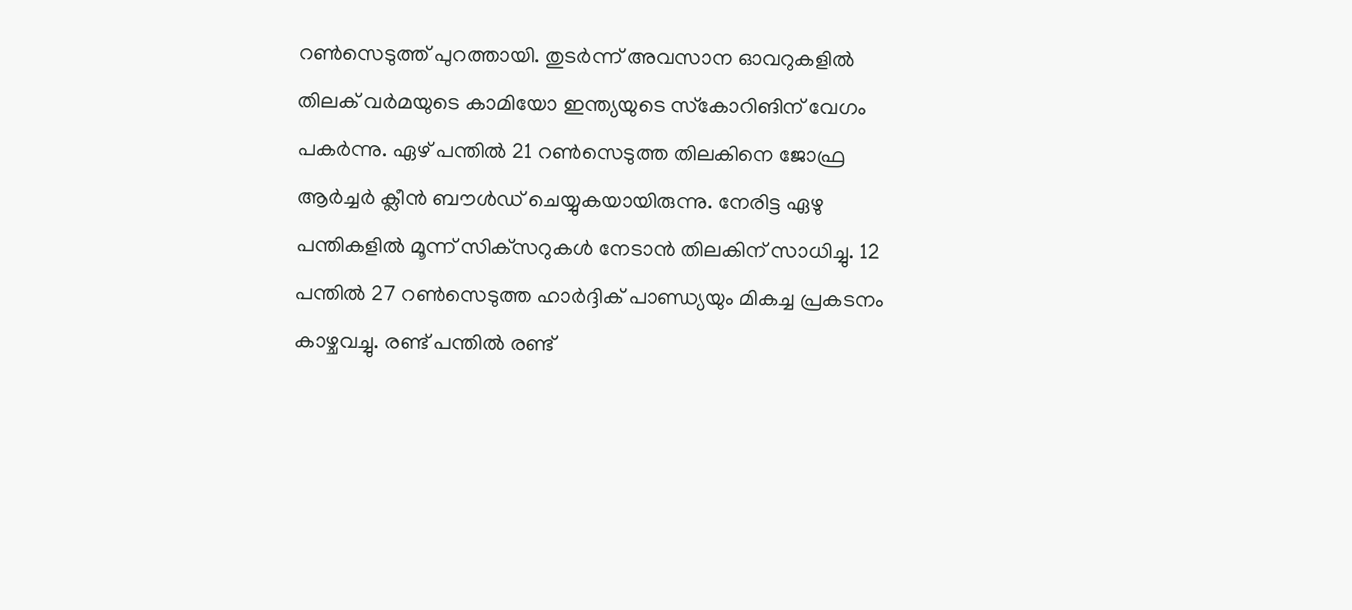റണ്‍സെടുത്ത് പുറത്തായി. തുടര്‍ന്ന് അവസാന ഓവറുകളില്‍ തിലക് വര്‍മയുടെ കാമിയോ ഇന്ത്യയുടെ സ്‌കോറിങിന് വേഗം പകര്‍ന്നു. ഏഴ് പന്തില്‍ 21 റണ്‍സെടുത്ത തിലകിനെ ജോഫ്ര ആര്‍ച്ചര്‍ ക്ലീന്‍ ബൗള്‍ഡ് ചെയ്യുകയായിരുന്നു. നേരിട്ട ഏഴു പന്തികളില്‍ മൂന്ന് സിക്‌സറുകള്‍ നേടാന്‍ തിലകിന് സാധിച്ചു. 12 പന്തില്‍ 27 റണ്‍സെടുത്ത ഹാര്‍ദ്ദിക് പാണ്ഡ്യയും മികച്ച പ്രകടനം കാഴ്ചവച്ചു. രണ്ട് പന്തില്‍ രണ്ട്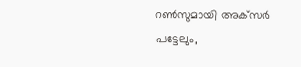റണ്‍സുമായി അക്‌സര്‍ പട്ടേലും,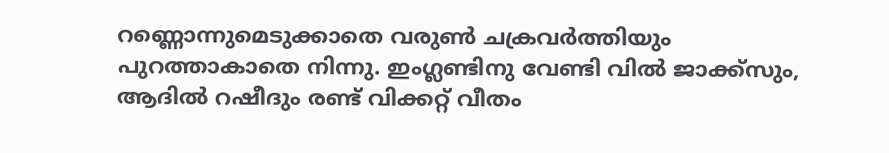റണ്ണൊന്നുമെടുക്കാതെ വരുണ്‍ ചക്രവര്‍ത്തിയും പുറത്താകാതെ നിന്നു. ഇംഗ്ലണ്ടിനു വേണ്ടി വില്‍ ജാക്ക്‌സും, ആദില്‍ റഷീദും രണ്ട് വിക്കറ്റ് വീതം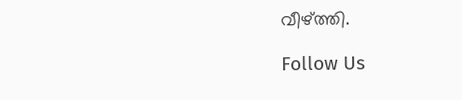വീഴ്ത്തി.

Follow Us